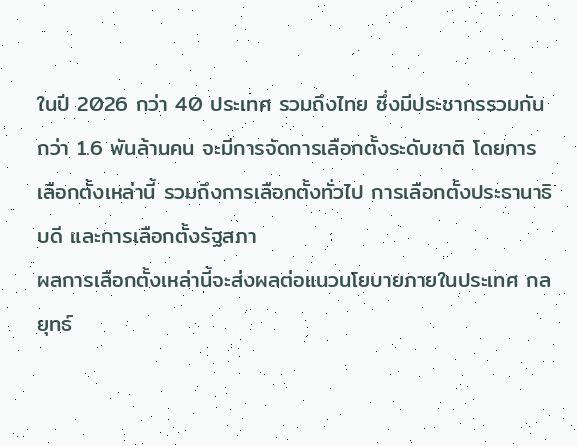ในปี 2026 กว่า 40 ประเทศ รวมถึงไทย ซึ่งมีประชากรรวมกันกว่า 1.6 พันล้านคน จะมีการจัดการเลือกตั้งระดับชาติ โดยการเลือกตั้งเหล่านี้ รวมถึงการเลือกตั้งทั่วไป การเลือกตั้งประธานาธิบดี และการเลือกตั้งรัฐสภา
ผลการเลือกตั้งเหล่านี้จะส่งผลต่อแนวนโยบายภายในประเทศ กลยุทธ์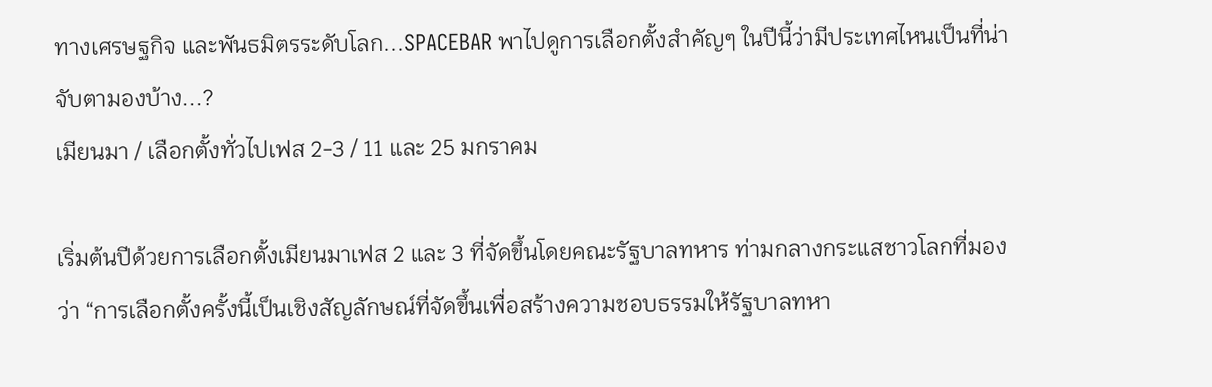ทางเศรษฐกิจ และพันธมิตรระดับโลก...SPACEBAR พาไปดูการเลือกตั้งสำคัญๆ ในปีนี้ว่ามีประเทศไหนเป็นที่น่าจับตามองบ้าง...?
เมียนมา / เลือกตั้งทั่วไปเฟส 2-3 / 11 และ 25 มกราคม

เริ่มต้นปีด้วยการเลือกตั้งเมียนมาเฟส 2 และ 3 ที่จัดขึ้นโดยคณะรัฐบาลทหาร ท่ามกลางกระแสชาวโลกที่มองว่า “การเลือกตั้งครั้งนี้เป็นเชิงสัญลักษณ์ที่จัดขึ้นเพื่อสร้างความชอบธรรมให้รัฐบาลทหา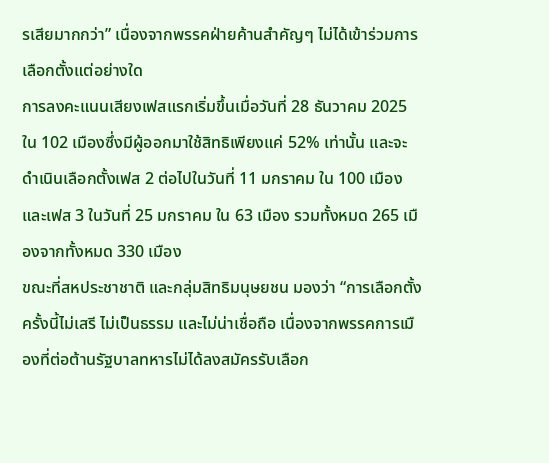รเสียมากกว่า” เนื่องจากพรรคฝ่ายค้านสำคัญๆ ไม่ได้เข้าร่วมการเลือกตั้งแต่อย่างใด
การลงคะแนนเสียงเฟสแรกเริ่มขึ้นเมื่อวันที่ 28 ธันวาคม 2025 ใน 102 เมืองซึ่งมีผู้ออกมาใช้สิทธิเพียงแค่ 52% เท่านั้น และจะดำเนินเลือกตั้งเฟส 2 ต่อไปในวันที่ 11 มกราคม ใน 100 เมือง และเฟส 3 ในวันที่ 25 มกราคม ใน 63 เมือง รวมทั้งหมด 265 เมืองจากทั้งหมด 330 เมือง
ขณะที่สหประชาชาติ และกลุ่มสิทธิมนุษยชน มองว่า “การเลือกตั้งครั้งนี้ไม่เสรี ไม่เป็นธรรม และไม่น่าเชื่อถือ เนื่องจากพรรคการเมืองที่ต่อต้านรัฐบาลทหารไม่ได้ลงสมัครรับเลือก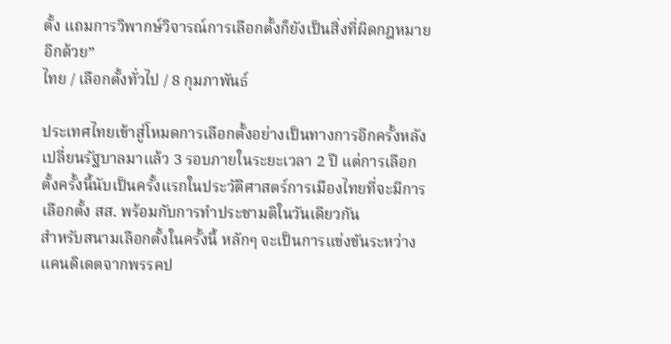ตั้ง แถมการวิพากษ์วิจารณ์การเลือกตั้งก็ยังเป็นสิ่งที่ผิดกฎหมายอีกด้วย”
ไทย / เลือกตั้งทั่วไป / 8 กุมภาพันธ์

ประเทศไทยเข้าสู่โหมดการเลือกตั้งอย่างเป็นทางการอีกครั้งหลังเปลี่ยนรัฐบาลมาแล้ว 3 รอบภายในระยะเวลา 2 ปี แต่การเลือกตั้งครั้งนี้นับเป็นครั้งแรกในประวัติศาสตร์การเมืองไทยที่จะมีการเลือกตั้ง สส. พร้อมกับการทำประชามติในวันเดียวกัน
สำหรับสนามเลือกตั้งในครั้งนี้ หลักๆ จะเป็นการแข่งขันระหว่างแคนดิเดตจากพรรคป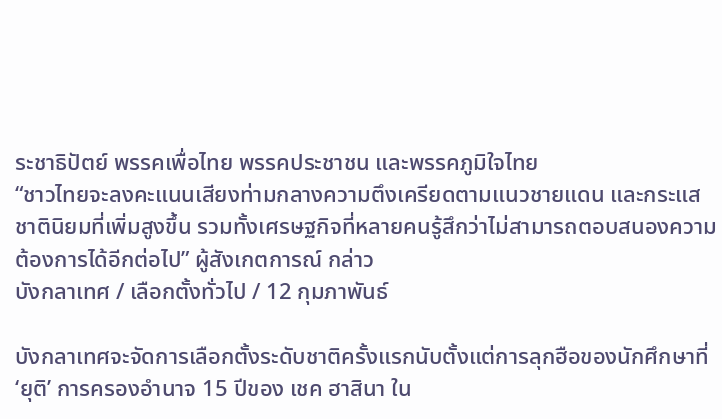ระชาธิปัตย์ พรรคเพื่อไทย พรรคประชาชน และพรรคภูมิใจไทย
“ชาวไทยจะลงคะแนนเสียงท่ามกลางความตึงเครียดตามแนวชายแดน และกระแสชาตินิยมที่เพิ่มสูงขึ้น รวมทั้งเศรษฐกิจที่หลายคนรู้สึกว่าไม่สามารถตอบสนองความต้องการได้อีกต่อไป” ผู้สังเกตการณ์ กล่าว
บังกลาเทศ / เลือกตั้งทั่วไป / 12 กุมภาพันธ์

บังกลาเทศจะจัดการเลือกตั้งระดับชาติครั้งแรกนับตั้งแต่การลุกฮือของนักศึกษาที่ ‘ยุติ’ การครองอำนาจ 15 ปีของ เชค ฮาสินา ใน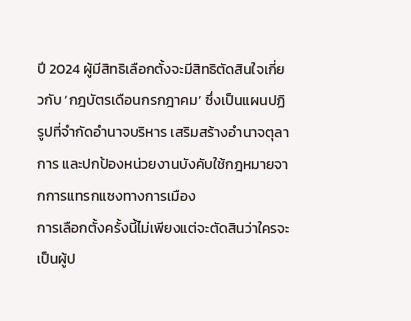ปี 2024 ผู้มีสิทธิเลือกตั้งจะมีสิทธิตัดสินใจเกี่ยวกับ ‘กฎบัตรเดือนกรกฎาคม’ ซึ่งเป็นแผนปฏิรูปที่จำกัดอำนาจบริหาร เสริมสร้างอำนาจตุลาการ และปกป้องหน่วยงานบังคับใช้กฎหมายจากการแทรกแซงทางการเมือง
การเลือกตั้งครั้งนี้ไม่เพียงแต่จะตัดสินว่าใครจะเป็นผู้ป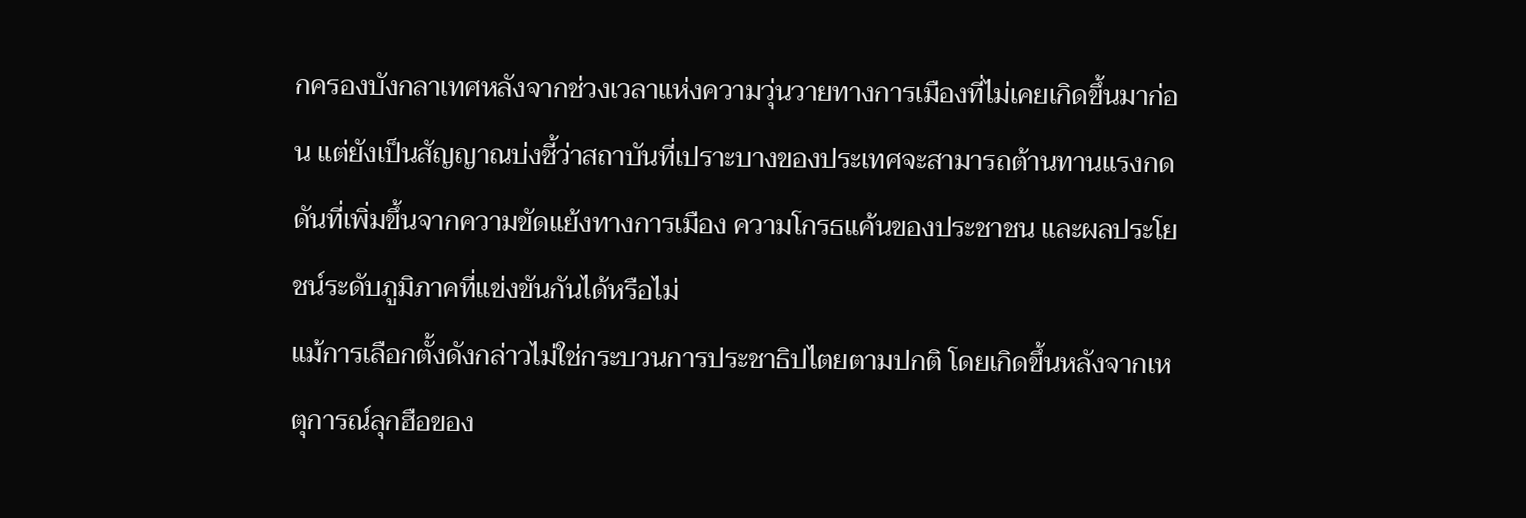กครองบังกลาเทศหลังจากช่วงเวลาแห่งความวุ่นวายทางการเมืองที่ไม่เคยเกิดขึ้นมาก่อน แต่ยังเป็นสัญญาณบ่งชี้ว่าสถาบันที่เปราะบางของประเทศจะสามารถต้านทานแรงกดดันที่เพิ่มขึ้นจากความขัดแย้งทางการเมือง ความโกรธแค้นของประชาชน และผลประโยชน์ระดับภูมิภาคที่แข่งขันกันได้หรือไม่
แม้การเลือกตั้งดังกล่าวไม่ใช่กระบวนการประชาธิปไตยตามปกติ โดยเกิดขึ้นหลังจากเหตุการณ์ลุกฮือของ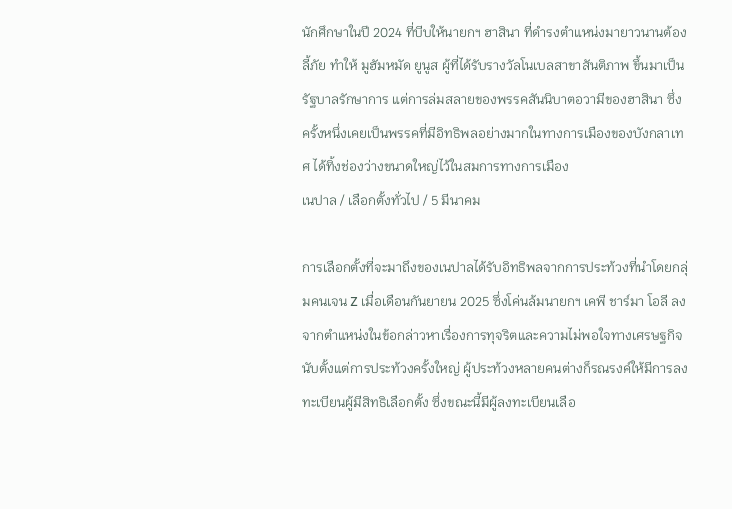นักศึกษาในปี 2024 ที่บีบให้นายกฯ ฮาสินา ที่ดำรงตำแหน่งมายาวนานต้องลี้ภัย ทำให้ มูฮัมหมัด ยูนูส ผู้ที่ได้รับรางวัลโนเบลสาขาสันติภาพ ขึ้นมาเป็นรัฐบาลรักษาการ แต่การล่มสลายของพรรคสันนิบาตอวามีของฮาสินา ซึ่งครั้งหนึ่งเคยเป็นพรรคที่มีอิทธิพลอย่างมากในทางการเมืองของบังกลาเทศ ได้ทิ้งช่องว่างขนาดใหญ่ไว้ในสมการทางการเมือง
เนปาล / เลือกตั้งทั่วไป / 5 มีนาคม

การเลือกตั้งที่จะมาถึงของเนปาลได้รับอิทธิพลจากการประท้วงที่นำโดยกลุ่มคนเจน Z เมื่อเดือนกันยายน 2025 ซึ่งโค่นล้มนายกฯ เคพี ชาร์มา โอลี ลงจากตำแหน่งในข้อกล่าวหาเรื่องการทุจริตและความไม่พอใจทางเศรษฐกิจ
นับตั้งแต่การประท้วงครั้งใหญ่ ผู้ประท้วงหลายคนต่างก็รณรงค์ให้มีการลงทะเบียนผู้มีสิทธิเลือกตั้ง ซึ่งขณะนี้มีผู้ลงทะเบียนเลือ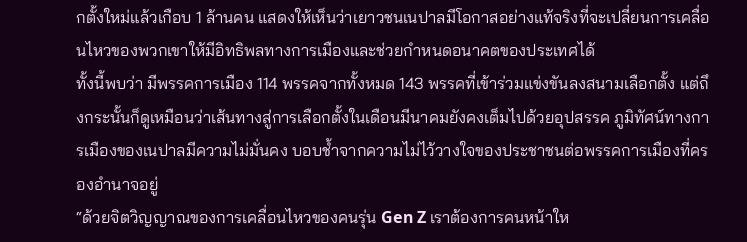กตั้งใหม่แล้วเกือบ 1 ล้านคน แสดงให้เห็นว่าเยาวชนเนปาลมีโอกาสอย่างแท้จริงที่จะเปลี่ยนการเคลื่อนไหวของพวกเขาให้มีอิทธิพลทางการเมืองและช่วยกำหนดอนาคตของประเทศได้
ทั้งนี้พบว่า มีพรรคการเมือง 114 พรรคจากทั้งหมด 143 พรรคที่เข้าร่วมแข่งขันลงสนามเลือกตั้ง แต่ถึงกระนั้นก็ดูเหมือนว่าเส้นทางสู่การเลือกตั้งในเดือนมีนาคมยังคงเต็มไปด้วยอุปสรรค ภูมิทัศน์ทางการเมืองของเนปาลมีความไม่มั่นคง บอบช้ำจากความไม่ไว้วางใจของประชาชนต่อพรรคการเมืองที่ครองอำนาจอยู่
“ด้วยจิตวิญญาณของการเคลื่อนไหวของคนรุ่น Gen Z เราต้องการคนหน้าให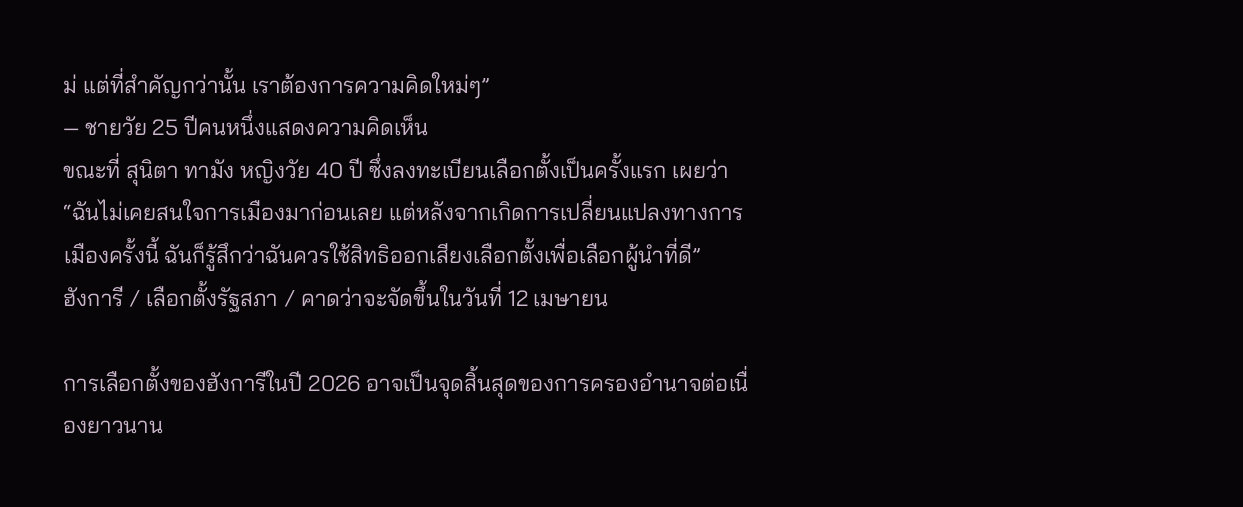ม่ แต่ที่สำคัญกว่านั้น เราต้องการความคิดใหม่ๆ”
— ชายวัย 25 ปีคนหนึ่งแสดงความคิดเห็น
ขณะที่ สุนิตา ทามัง หญิงวัย 40 ปี ซึ่งลงทะเบียนเลือกตั้งเป็นครั้งแรก เผยว่า “ฉันไม่เคยสนใจการเมืองมาก่อนเลย แต่หลังจากเกิดการเปลี่ยนแปลงทางการเมืองครั้งนี้ ฉันก็รู้สึกว่าฉันควรใช้สิทธิออกเสียงเลือกตั้งเพื่อเลือกผู้นำที่ดี”
ฮังการี / เลือกตั้งรัฐสภา / คาดว่าจะจัดขึ้นในวันที่ 12 เมษายน

การเลือกตั้งของฮังการีในปี 2026 อาจเป็นจุดสิ้นสุดของการครองอำนาจต่อเนื่องยาวนาน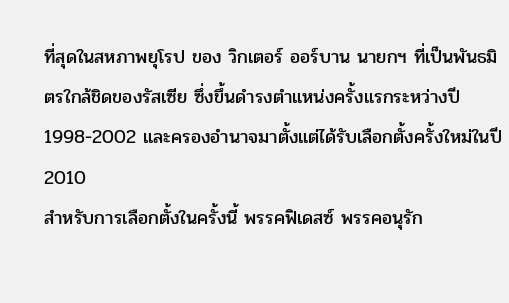ที่สุดในสหภาพยุโรป ของ วิกเตอร์ ออร์บาน นายกฯ ที่เป็นพันธมิตรใกล้ชิดของรัสเซีย ซึ่งขึ้นดำรงตำแหน่งครั้งแรกระหว่างปี 1998-2002 และครองอำนาจมาตั้งแต่ได้รับเลือกตั้งครั้งใหม่ในปี 2010
สำหรับการเลือกตั้งในครั้งนี้ พรรคฟิเดสซ์ พรรคอนุรัก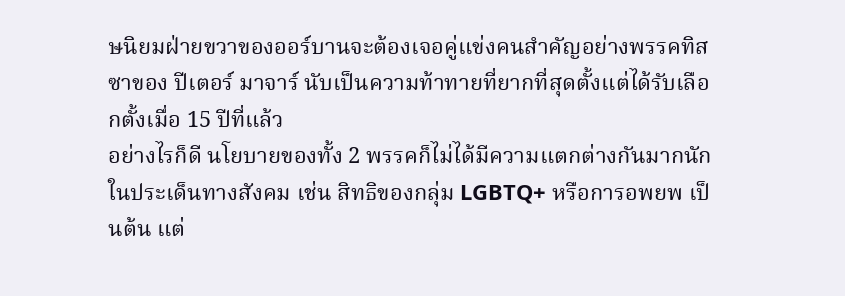ษนิยมฝ่ายขวาของออร์บานจะต้องเจอคู่แข่งคนสำคัญอย่างพรรคทิสซาของ ปีเตอร์ มาจาร์ นับเป็นความท้าทายที่ยากที่สุดตั้งแต่ได้รับเลือกตั้งเมื่อ 15 ปีที่แล้ว
อย่างไรก็ดี นโยบายของทั้ง 2 พรรคก็ไม่ได้มีความแตกต่างกันมากนักในประเด็นทางสังคม เช่น สิทธิของกลุ่ม LGBTQ+ หรือการอพยพ เป็นต้น แต่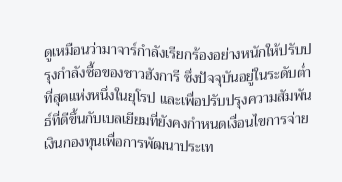ดูเหมือนว่ามาจาร์กำลังเรียกร้องอย่างหนักให้ปรับปรุงกำลังซื้อของชาวฮังการี ซึ่งปัจจุบันอยู่ในระดับต่ำที่สุดแห่งหนึ่งในยุโรป และเพื่อปรับปรุงความสัมพันธ์ที่ดีขึ้นกับเบลเยียมที่ยังคงกำหนดเงื่อนไขการจ่ายเงินกองทุนเพื่อการพัฒนาประเท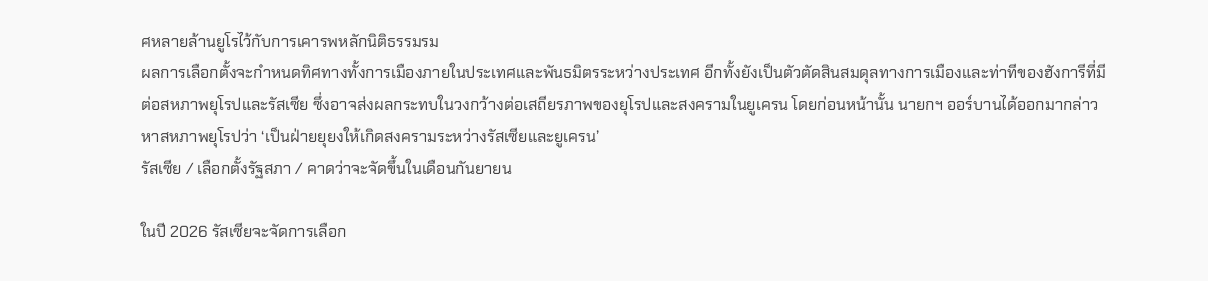ศหลายล้านยูโรไว้กับการเคารพหลักนิติธรรมรม
ผลการเลือกตั้งจะกำหนดทิศทางทั้งการเมืองภายในประเทศและพันธมิตรระหว่างประเทศ อีกทั้งยังเป็นตัวตัดสินสมดุลทางการเมืองและท่าทีของฮังการีที่มีต่อสหภาพยุโรปและรัสเซีย ซึ่งอาจส่งผลกระทบในวงกว้างต่อเสถียรภาพของยุโรปและสงครามในยูเครน โดยก่อนหน้านั้น นายกฯ ออร์บานได้ออกมากล่าวหาสหภาพยุโรปว่า ‘เป็นฝ่ายยุยงให้เกิดสงครามระหว่างรัสเซียและยูเครน’
รัสเซีย / เลือกตั้งรัฐสภา / คาดว่าจะจัดขึ้นในเดือนกันยายน

ในปี 2026 รัสเซียจะจัดการเลือก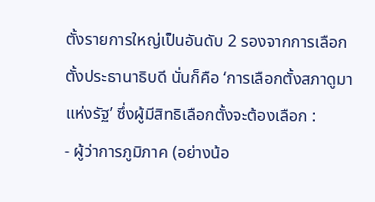ตั้งรายการใหญ่เป็นอันดับ 2 รองจากการเลือกตั้งประธานาธิบดี นั่นก็คือ ‘การเลือกตั้งสภาดูมาแห่งรัฐ’ ซึ่งผู้มีสิทธิเลือกตั้งจะต้องเลือก :
- ผู้ว่าการภูมิภาค (อย่างน้อ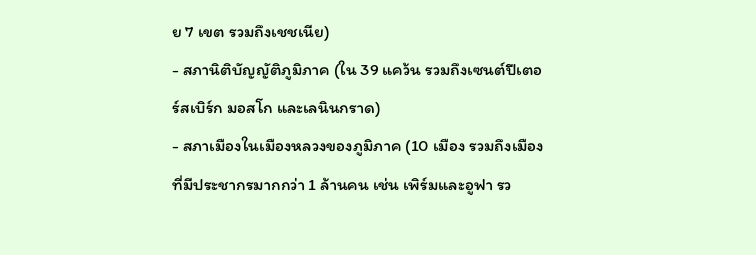ย 7 เขต รวมถึงเชชเนีย)
- สภานิติบัญญัติภูมิภาค (ใน 39 แคว้น รวมถึงเซนต์ปีเตอร์สเบิร์ก มอสโก และเลนินกราด)
- สภาเมืองในเมืองหลวงของภูมิภาค (10 เมือง รวมถึงเมืองที่มีประชากรมากกว่า 1 ล้านคน เช่น เพิร์มและอูฟา รว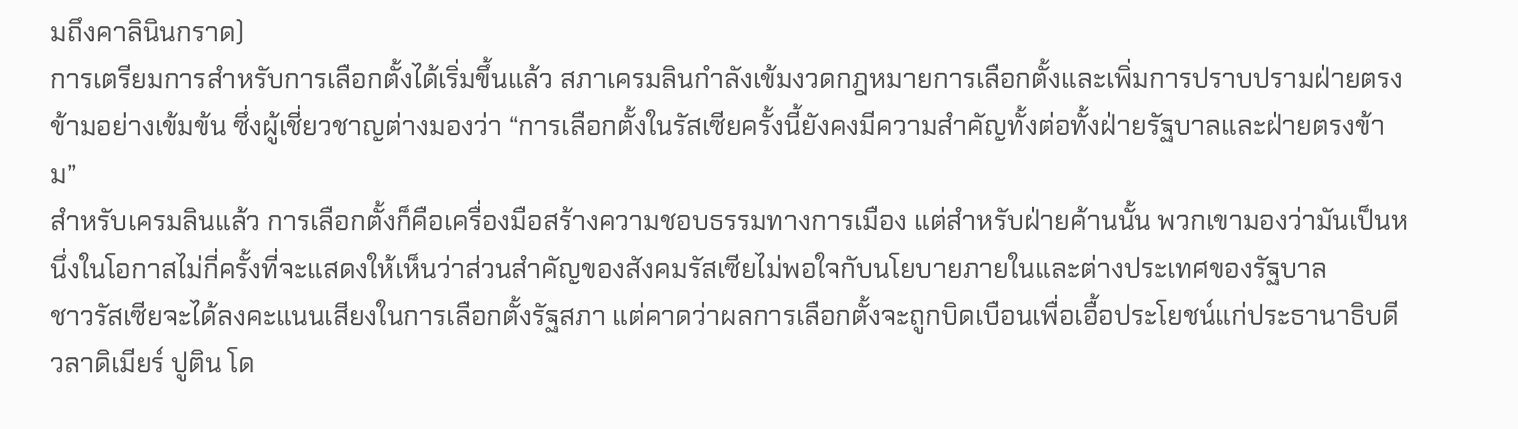มถึงคาลินินกราด)
การเตรียมการสำหรับการเลือกตั้งได้เริ่มขึ้นแล้ว สภาเครมลินกำลังเข้มงวดกฎหมายการเลือกตั้งและเพิ่มการปราบปรามฝ่ายตรงข้ามอย่างเข้มข้น ซึ่งผู้เชี่ยวชาญต่างมองว่า “การเลือกตั้งในรัสเซียครั้งนี้ยังคงมีความสำคัญทั้งต่อทั้งฝ่ายรัฐบาลและฝ่ายตรงข้าม”
สำหรับเครมลินแล้ว การเลือกตั้งก็คือเครื่องมือสร้างความชอบธรรมทางการเมือง แต่สำหรับฝ่ายค้านนั้น พวกเขามองว่ามันเป็นหนึ่งในโอกาสไม่กี่ครั้งที่จะแสดงให้เห็นว่าส่วนสำคัญของสังคมรัสเซียไม่พอใจกับนโยบายภายในและต่างประเทศของรัฐบาล
ชาวรัสเซียจะได้ลงคะแนนเสียงในการเลือกตั้งรัฐสภา แต่คาดว่าผลการเลือกตั้งจะถูกบิดเบือนเพื่อเอื้อประโยชน์แก่ประธานาธิบดีวลาดิเมียร์ ปูติน โด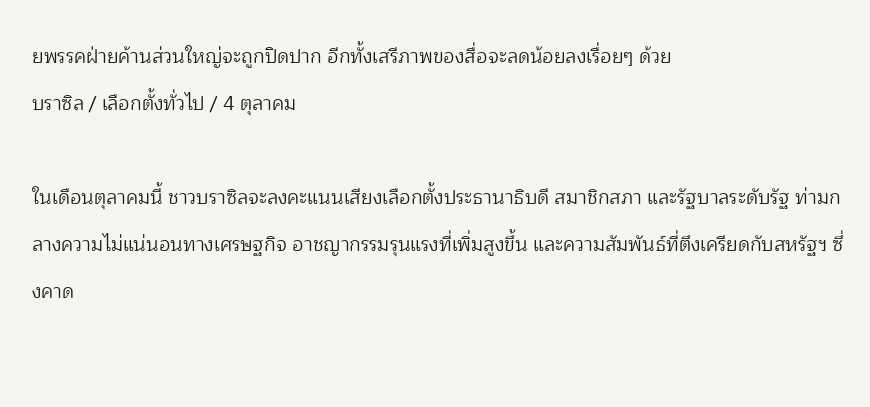ยพรรคฝ่ายค้านส่วนใหญ่จะถูกปิดปาก อีกทั้งเสรีภาพของสื่อจะลดน้อยลงเรื่อยๆ ด้วย
บราซิล / เลือกตั้งทั่วไป / 4 ตุลาคม

ในเดือนตุลาคมนี้ ชาวบราซิลจะลงคะแนนเสียงเลือกตั้งประธานาธิบดี สมาชิกสภา และรัฐบาลระดับรัฐ ท่ามกลางความไม่แน่นอนทางเศรษฐกิจ อาชญากรรมรุนแรงที่เพิ่มสูงขึ้น และความสัมพันธ์ที่ตึงเครียดกับสหรัฐฯ ซึ่งคาด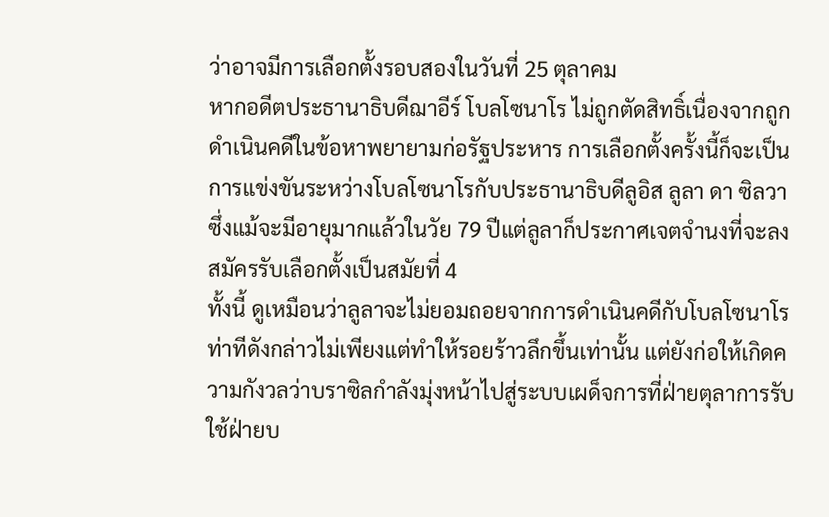ว่าอาจมีการเลือกตั้งรอบสองในวันที่ 25 ตุลาคม
หากอดีตประธานาธิบดีฌาอีร์ โบลโซนาโร ไม่ถูกตัดสิทธิ์เนื่องจากถูกดำเนินคดีในข้อหาพยายามก่อรัฐประหาร การเลือกตั้งครั้งนี้ก็จะเป็นการแข่งขันระหว่างโบลโซนาโรกับประธานาธิบดีลูอิส ลูลา ดา ซิลวา ซึ่งแม้จะมีอายุมากแล้วในวัย 79 ปีแต่ลูลาก็ประกาศเจตจำนงที่จะลงสมัครรับเลือกตั้งเป็นสมัยที่ 4
ทั้งนี้ ดูเหมือนว่าลูลาจะไม่ยอมถอยจากการดำเนินคดีกับโบลโซนาโร ท่าทีดังกล่าวไม่เพียงแต่ทำให้รอยร้าวลึกขึ้นเท่านั้น แต่ยังก่อให้เกิดความกังวลว่าบราซิลกำลังมุ่งหน้าไปสู่ระบบเผด็จการที่ฝ่ายตุลาการรับใช้ฝ่ายบ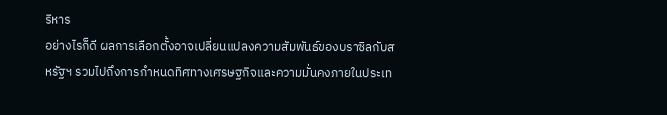ริหาร
อย่างไรก็ดี ผลการเลือกตั้งอาจเปลี่ยนแปลงความสัมพันธ์ของบราซิลกับสหรัฐฯ รวมไปถึงการกำหนดทิศทางเศรษฐกิจและความมั่นคงภายในประเท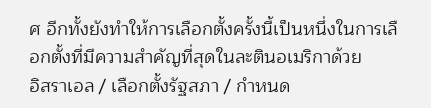ศ อีกทั้งยังทำให้การเลือกตั้งครั้งนี้เป็นหนึ่งในการเลือกตั้งที่มีความสำคัญที่สุดในละตินอเมริกาด้วย
อิสราเอล / เลือกตั้งรัฐสภา / กำหนด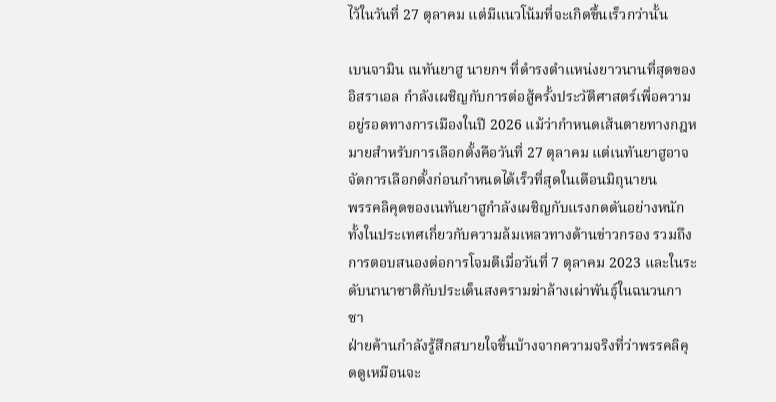ไว้ในวันที่ 27 ตุลาคม แต่มีแนวโน้มที่จะเกิดขึ้นเร็วกว่านั้น

เบนจามิน เนทันยาฮู นายกฯ ที่ดำรงตำแหน่งยาวนานที่สุดของอิสราเอล กำลังเผชิญกับการต่อสู้ครั้งประวัติศาสตร์เพื่อความอยู่รอดทางการเมืองในปี 2026 แม้ว่ากำหนดเส้นตายทางกฎหมายสำหรับการเลือกตั้งคือวันที่ 27 ตุลาคม แต่เนทันยาฮูอาจจัดการเลือกตั้งก่อนกำหนดได้เร็วที่สุดในเดือนมิถุนายน
พรรคลิคุดของเนทันยาฮูกำลังเผชิญกับแรงกดดันอย่างหนักทั้งในประเทศเกี่ยวกับความล้มเหลวทางด้านข่าวกรอง รวมถึงการตอบสนองต่อการโจมตีเมื่อวันที่ 7 ตุลาคม 2023 และในระดับนานาชาติกับประเด็นสงครามฆ่าล้างเผ่าพันธุ์ในฉนวนกาซา
ฝ่ายค้านกำลังรู้สึกสบายใจขึ้นบ้างจากความจริงที่ว่าพรรคลิคุดดูเหมือนจะ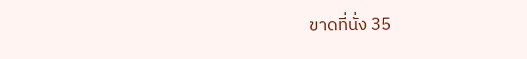ขาดที่นั่ง 35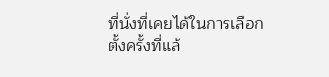ที่นั่งที่เคยได้ในการเลือกตั้งครั้งที่แล้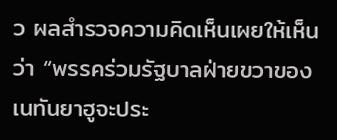ว ผลสำรวจความคิดเห็นเผยให้เห็นว่า “พรรคร่วมรัฐบาลฝ่ายขวาของเนทันยาฮูจะประ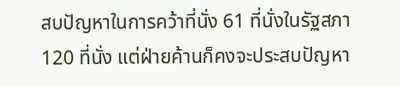สบปัญหาในการคว้าที่นั่ง 61 ที่นั่งในรัฐสภา 120 ที่นั่ง แต่ฝ่ายค้านก็คงจะประสบปัญหา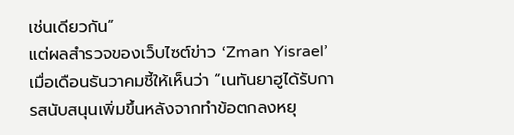เช่นเดียวกัน”
แต่ผลสำรวจของเว็บไซต์ข่าว ‘Zman Yisrael’ เมื่อเดือนธันวาคมชี้ให้เห็นว่า “เนทันยาฮูได้รับการสนับสนุนเพิ่มขึ้นหลังจากทำข้อตกลงหยุ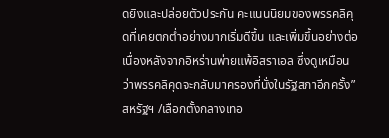ดยิงและปล่อยตัวประกัน คะแนนนิยมของพรรคลิคุดที่เคยตกต่ำอย่างมากเริ่มดีขึ้น และเพิ่มขึ้นอย่างต่อเนื่องหลังจากอิหร่านพ่ายแพ้อิสราเอล ซึ่งดูเหมือนว่าพรรคลิคุดจะกลับมาครองที่นั่งในรัฐสภาอีกครั้ง”
สหรัฐฯ /เลือกตั้งกลางเทอ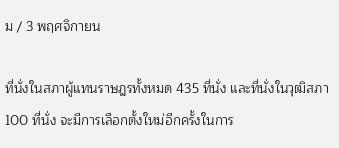ม / 3 พฤศจิกายน

ที่นั่งในสภาผู้แทนราษฎรทั้งหมด 435 ที่นั่ง และที่นั่งในวุฒิสภา 100 ที่นั่ง จะมีการเลือกตั้งใหม่อีกครั้งในการ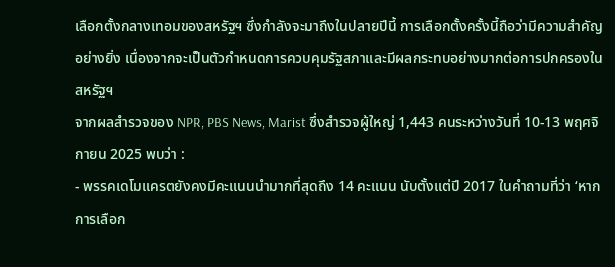เลือกตั้งกลางเทอมของสหรัฐฯ ซึ่งกำลังจะมาถึงในปลายปีนี้ การเลือกตั้งครั้งนี้ถือว่ามีความสำคัญอย่างยิ่ง เนื่องจากจะเป็นตัวกำหนดการควบคุมรัฐสภาและมีผลกระทบอย่างมากต่อการปกครองในสหรัฐฯ
จากผลสำรวจของ NPR, PBS News, Marist ซึ่งสำรวจผู้ใหญ่ 1,443 คนระหว่างวันที่ 10-13 พฤศจิกายน 2025 พบว่า :
- พรรคเดโมแครตยังคงมีคะแนนนำมากที่สุดถึง 14 คะแนน นับตั้งแต่ปี 2017 ในคำถามที่ว่า ‘หากการเลือก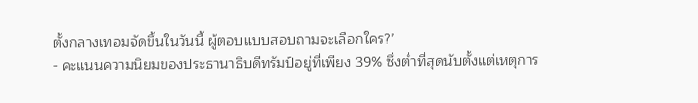ตั้งกลางเทอมจัดขึ้นในวันนี้ ผู้ตอบแบบสอบถามจะเลือกใคร?’
- คะแนนความนิยมของประธานาธิบดีทรัมป์อยู่ที่เพียง 39% ซึ่งต่ำที่สุดนับตั้งแต่เหตุการ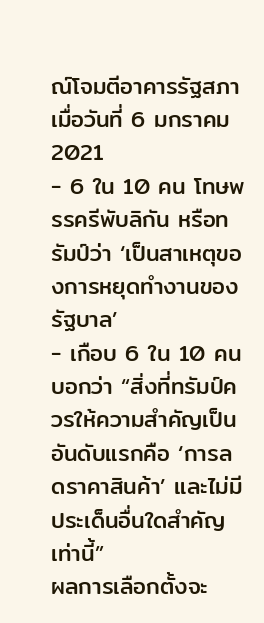ณ์โจมตีอาคารรัฐสภาเมื่อวันที่ 6 มกราคม 2021
- 6 ใน 10 คน โทษพรรครีพับลิกัน หรือทรัมป์ว่า ‘เป็นสาเหตุของการหยุดทำงานของรัฐบาล’
- เกือบ 6 ใน 10 คน บอกว่า “สิ่งที่ทรัมป์ควรให้ความสำคัญเป็นอันดับแรกคือ ‘การลดราคาสินค้า’ และไม่มีประเด็นอื่นใดสำคัญเท่านี้”
ผลการเลือกตั้งจะ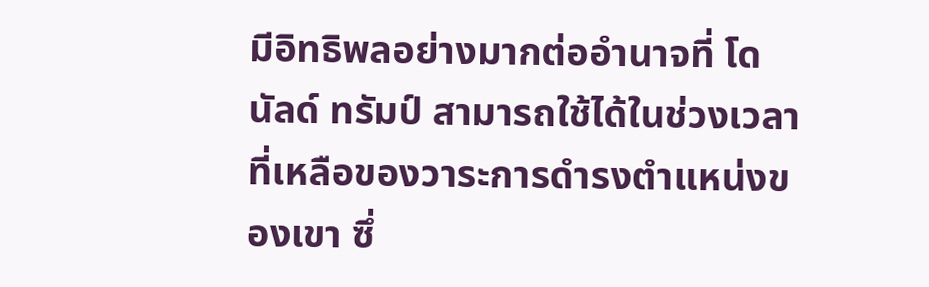มีอิทธิพลอย่างมากต่ออำนาจที่ โดนัลด์ ทรัมป์ สามารถใช้ได้ในช่วงเวลาที่เหลือของวาระการดำรงตำแหน่งของเขา ซึ่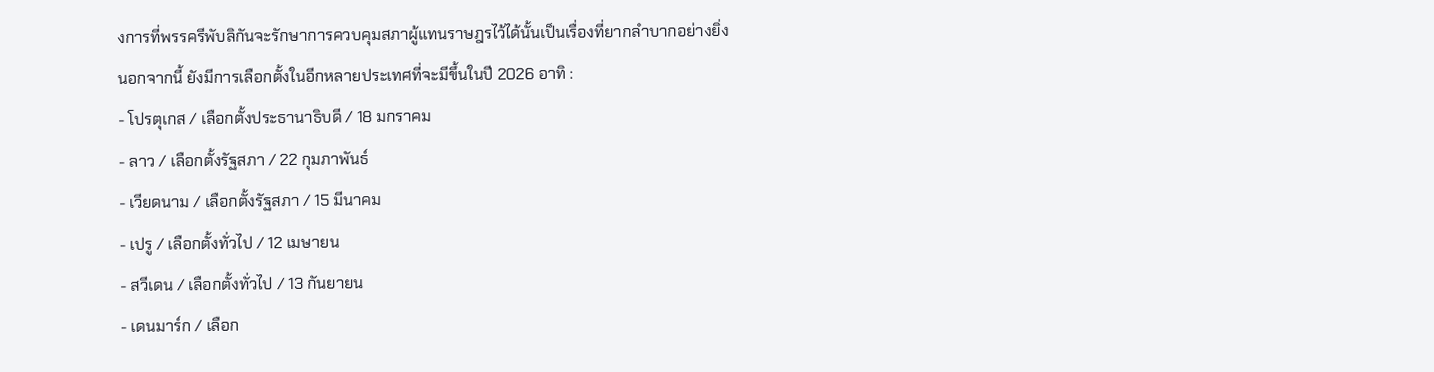งการที่พรรครีพับลิกันจะรักษาการควบคุมสภาผู้แทนราษฎรไว้ได้นั้นเป็นเรื่องที่ยากลำบากอย่างยิ่ง
นอกจากนี้ ยังมีการเลือกตั้งในอีกหลายประเทศที่จะมีขึ้นในปี 2026 อาทิ :
- โปรตุเกส / เลือกตั้งประธานาธิบดี / 18 มกราคม
- ลาว / เลือกตั้งรัฐสภา / 22 กุมภาพันธ์
- เวียดนาม / เลือกตั้งรัฐสภา / 15 มีนาคม
- เปรู / เลือกตั้งทั่วไป / 12 เมษายน
- สวีเดน / เลือกตั้งทั่วไป / 13 กันยายน
- เดนมาร์ก / เลือก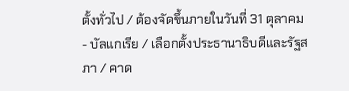ตั้งทั่วไป / ต้องจัดขึ้นภายในวันที่ 31 ตุลาคม
- บัลแกเรีย / เลือกตั้งประธานาธิบดีและรัฐสภา / คาด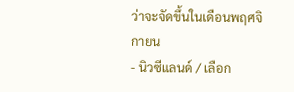ว่าจะจัดขึ้นในเดือนพฤศจิกายน
- นิวซีแลนด์ / เลือก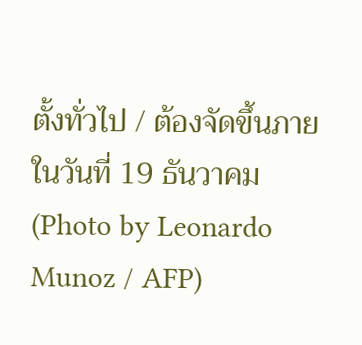ตั้งทั่วไป / ต้องจัดขึ้นภายในวันที่ 19 ธันวาคม
(Photo by Leonardo Munoz / AFP)